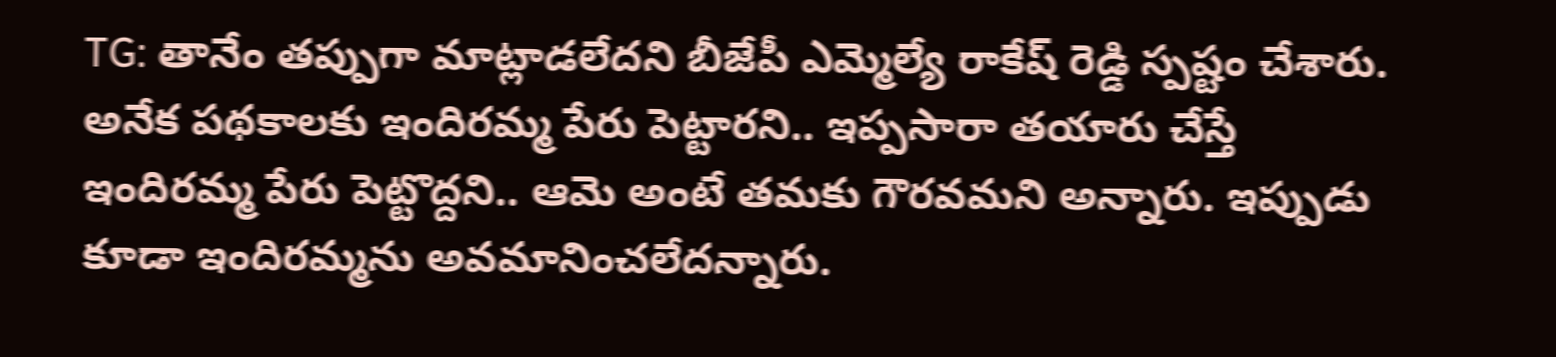TG: తానేం తప్పుగా మాట్లాడలేదని బీజేపీ ఎమ్మెల్యే రాకేష్ రెడ్డి స్పష్టం చేశారు. అనేక పథకాలకు ఇందిరమ్మ పేరు పెట్టారని.. ఇప్పసారా తయారు చేస్తే ఇందిరమ్మ పేరు పెట్టొద్దని.. ఆమె అంటే తమకు గౌరవమని అన్నారు. ఇప్పుడు కూడా ఇందిరమ్మను అవమానించలేదన్నారు.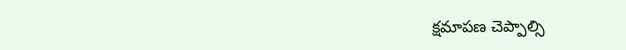క్షమాపణ చెప్పాల్సి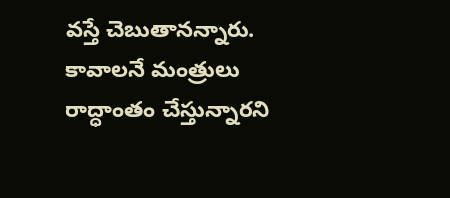వస్తే చెబుతానన్నారు. కావాలనే మంత్రులు రాద్ధాంతం చేస్తున్నారని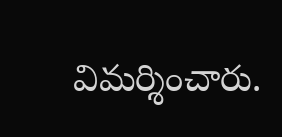విమర్శించారు.